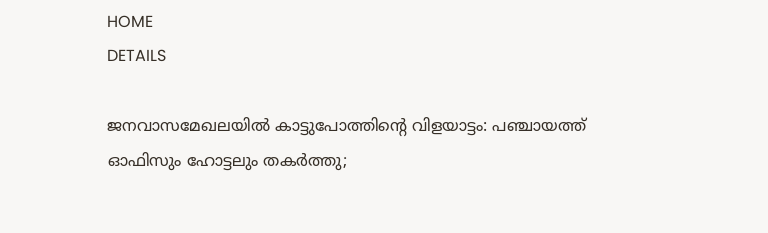HOME
DETAILS

ജനവാസമേഖലയിൽ കാട്ടുപോത്തിന്റെ വിളയാട്ടം: പഞ്ചായത്ത് ഓഫിസും ഹോട്ടലും തകർത്തു;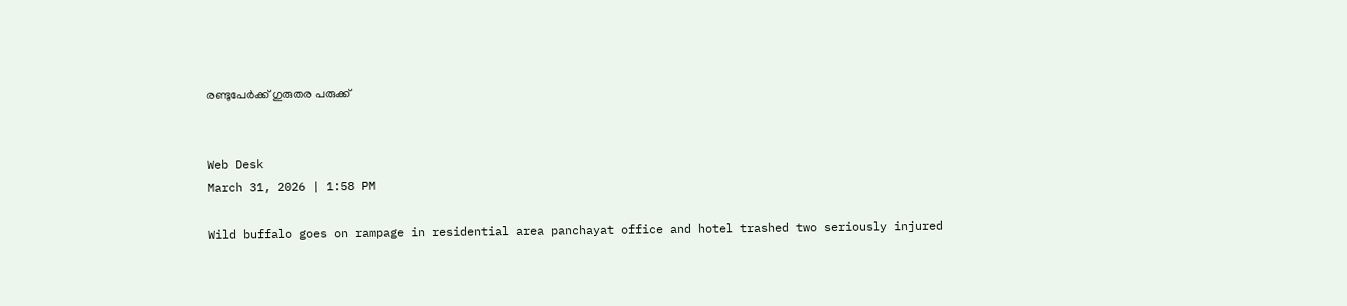രണ്ടുപേർക്ക് ഗുരുതര പരുക്ക്


Web Desk
March 31, 2026 | 1:58 PM

Wild buffalo goes on rampage in residential area panchayat office and hotel trashed two seriously injured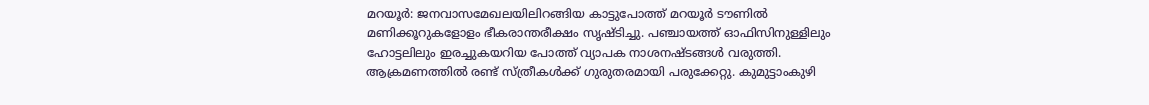മറയൂർ: ജനവാസമേഖലയിലിറങ്ങിയ കാട്ടുപോത്ത് മറയൂർ ടൗണിൽ മണിക്കൂറുകളോളം ഭീകരാന്തരീക്ഷം സൃഷ്ടിച്ചു. പഞ്ചായത്ത് ഓഫിസിനുള്ളിലും ഹോട്ടലിലും ഇരച്ചുകയറിയ പോത്ത് വ്യാപക നാശനഷ്ടങ്ങൾ വരുത്തി. ആക്രമണത്തിൽ രണ്ട് സ്ത്രീകൾക്ക് ഗുരുതരമായി പരുക്കേറ്റു. കുമുട്ടാംകുഴി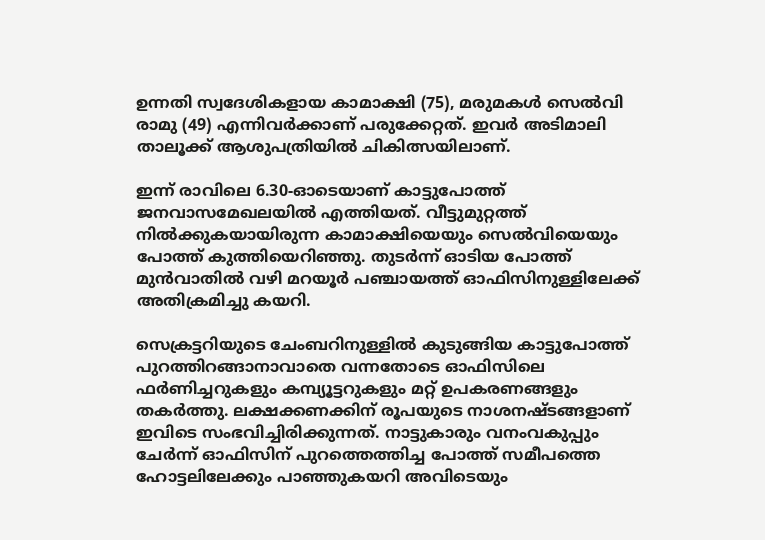ഉന്നതി സ്വദേശികളായ കാമാക്ഷി (75), മരുമകൾ സെൽവി രാമു (49) എന്നിവർക്കാണ് പരുക്കേറ്റത്. ഇവർ അടിമാലി താലൂക്ക് ആശുപത്രിയിൽ ചികിത്സയിലാണ്.

ഇന്ന് രാവിലെ 6.30-ഓടെയാണ് കാട്ടുപോത്ത് ജനവാസമേഖലയിൽ എത്തിയത്. വീട്ടുമുറ്റത്ത് നിൽക്കുകയായിരുന്ന കാമാക്ഷിയെയും സെൽവിയെയും പോത്ത് കുത്തിയെറിഞ്ഞു. തുടർന്ന് ഓടിയ പോത്ത് മുൻവാതിൽ വഴി മറയൂർ പഞ്ചായത്ത് ഓഫിസിനുള്ളിലേക്ക് അതിക്രമിച്ചു കയറി.

സെക്രട്ടറിയുടെ ചേംബറിനുള്ളിൽ കുടുങ്ങിയ കാട്ടുപോത്ത് പുറത്തിറങ്ങാനാവാതെ വന്നതോടെ ഓഫിസിലെ ഫർണിച്ചറുകളും കമ്പ്യൂട്ടറുകളും മറ്റ് ഉപകരണങ്ങളും തകർത്തു. ലക്ഷക്കണക്കിന് രൂപയുടെ നാശനഷ്ടങ്ങളാണ് ഇവിടെ സംഭവിച്ചിരിക്കുന്നത്. നാട്ടുകാരും വനംവകുപ്പും ചേർന്ന് ഓഫിസിന് പുറത്തെത്തിച്ച പോത്ത് സമീപത്തെ ഹോട്ടലിലേക്കും പാഞ്ഞുകയറി അവിടെയും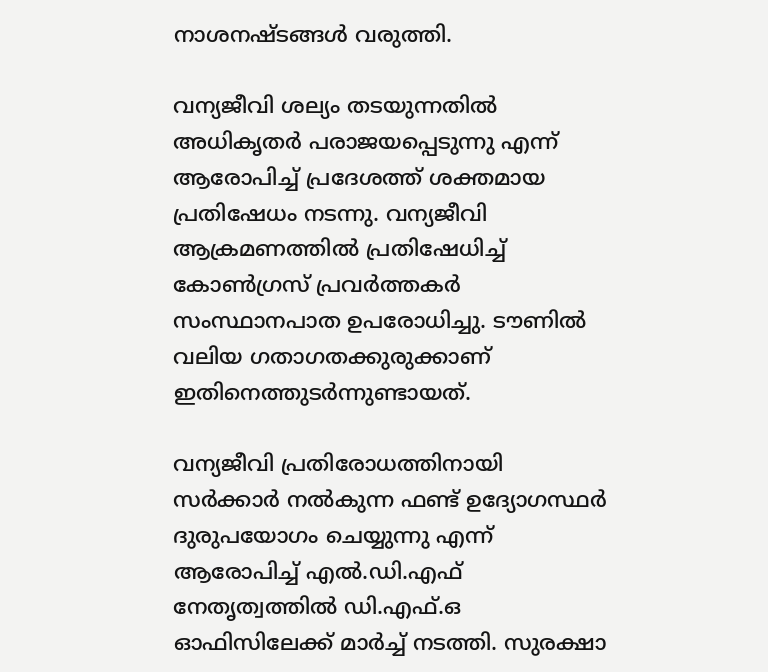നാശനഷ്ടങ്ങൾ വരുത്തി.

വന്യജീവി ശല്യം തടയുന്നതിൽ അധികൃതർ പരാജയപ്പെടുന്നു എന്ന് ആരോപിച്ച് പ്രദേശത്ത് ശക്തമായ പ്രതിഷേധം നടന്നു. വന്യജീവി ആക്രമണത്തിൽ പ്രതിഷേധിച്ച് കോൺഗ്രസ് പ്രവർത്തകർ സംസ്ഥാനപാത ഉപരോധിച്ചു. ടൗണിൽ വലിയ ഗതാഗതക്കുരുക്കാണ് ഇതിനെത്തുടർന്നുണ്ടായത്.

വന്യജീവി പ്രതിരോധത്തിനായി സർക്കാർ നൽകുന്ന ഫണ്ട് ഉദ്യോഗസ്ഥർ ദുരുപയോഗം ചെയ്യുന്നു എന്ന് ആരോപിച്ച് എൽ.ഡി.എഫ് നേതൃത്വത്തിൽ ഡി.എഫ്.ഒ ഓഫിസിലേക്ക് മാർച്ച് നടത്തി. സുരക്ഷാ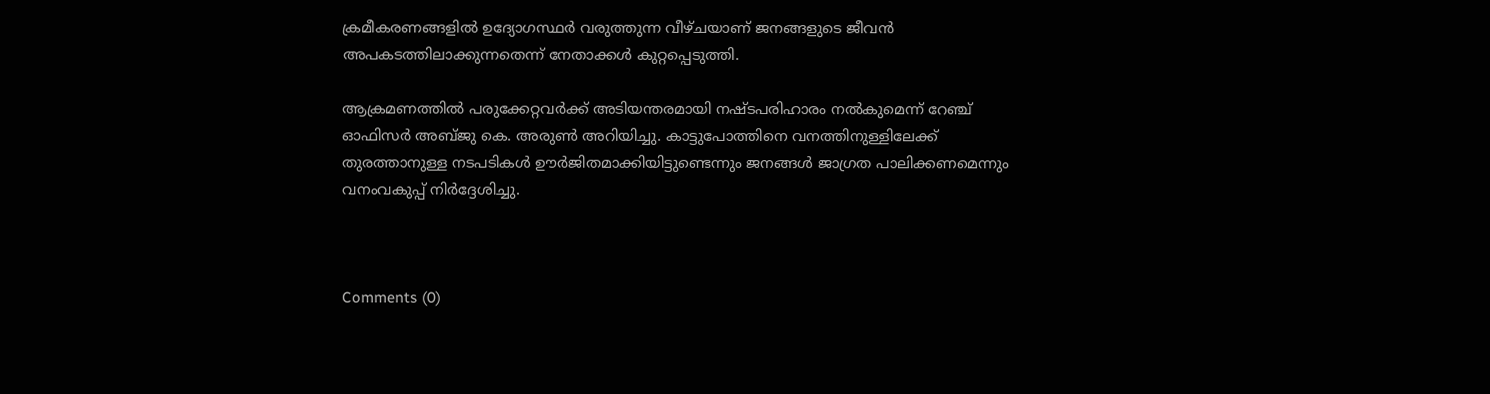ക്രമീകരണങ്ങളിൽ ഉദ്യോഗസ്ഥർ വരുത്തുന്ന വീഴ്ചയാണ് ജനങ്ങളുടെ ജീവൻ അപകടത്തിലാക്കുന്നതെന്ന് നേതാക്കൾ കുറ്റപ്പെടുത്തി.

ആക്രമണത്തിൽ പരുക്കേറ്റവർക്ക് അടിയന്തരമായി നഷ്ടപരിഹാരം നൽകുമെന്ന് റേഞ്ച് ഓഫിസർ അബ്ജു കെ. അരുൺ അറിയിച്ചു. കാട്ടുപോത്തിനെ വനത്തിനുള്ളിലേക്ക് തുരത്താനുള്ള നടപടികൾ ഊർജിതമാക്കിയിട്ടുണ്ടെന്നും ജനങ്ങൾ ജാഗ്രത പാലിക്കണമെന്നും വനംവകുപ്പ് നിർദ്ദേശിച്ചു.



Comments (0)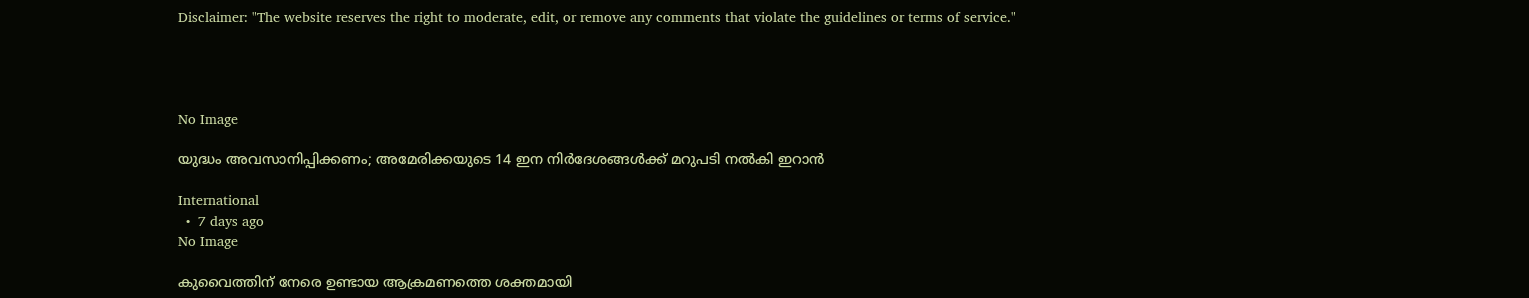Disclaimer: "The website reserves the right to moderate, edit, or remove any comments that violate the guidelines or terms of service."




No Image

യുദ്ധം അവസാനിപ്പിക്കണം; അമേരിക്കയുടെ 14 ഇന നിർദേശങ്ങൾക്ക് മറുപടി നൽകി ഇറാൻ

International
  •  7 days ago
No Image

കുവൈത്തിന് നേരെ ഉണ്ടായ ആക്രമണത്തെ ശക്തമായി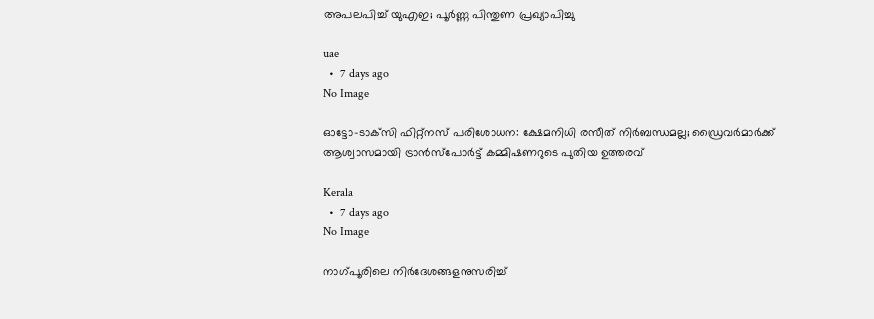അപലപിച്ച് യുഎഇ; പൂർണ്ണ പിന്തുണ പ്രഖ്യാപിച്ചു

uae
  •  7 days ago
No Image

ഓട്ടോ-ടാക്‌സി ഫിറ്റ്‌നസ് പരിശോധന: ക്ഷേമനിധി രസീത് നിർബന്ധമല്ല; ഡ്രൈവർമാർക്ക് ആശ്വാസമായി ട്രാൻസ്‌പോർട്ട് കമ്മിഷണറുടെ പുതിയ ഉത്തരവ്

Kerala
  •  7 days ago
No Image

നാഗ്‌പൂരിലെ നിർദേശങ്ങളനുസരിച്ച്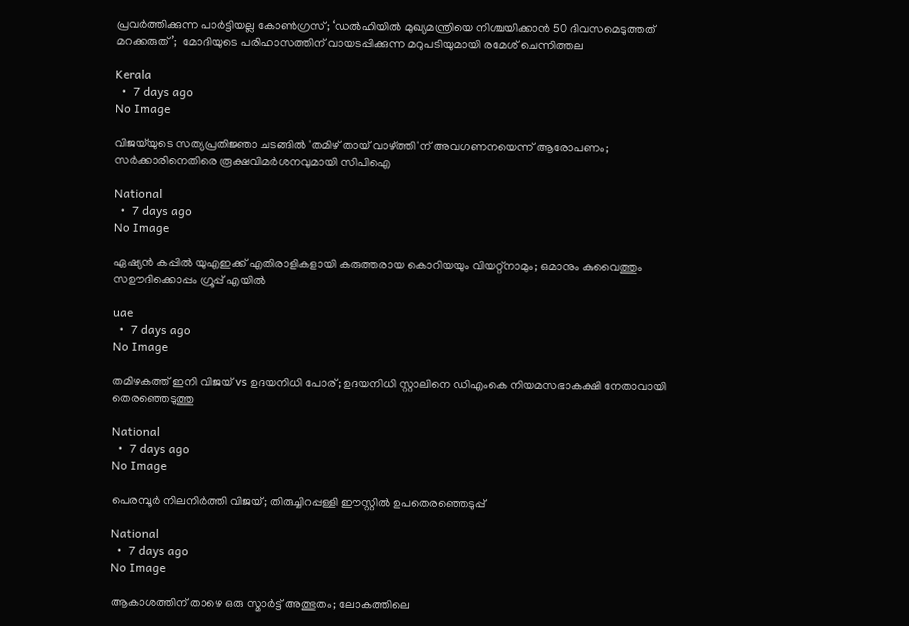പ്രവർത്തിക്കുന്ന പാർട്ടിയല്ല കോൺഗ്രസ്; ‘ഡൽഹിയിൽ മുഖ്യമന്ത്രിയെ നിശ്ചയിക്കാൻ 50 ദിവസമെടുത്തത് മറക്കരുത്’;  മോദിയുടെ പരിഹാസത്തിന് വായടപ്പിക്കുന്ന മറുപടിയുമായി രമേശ് ചെന്നിത്തല

Kerala
  •  7 days ago
No Image

വിജയ്‌യുടെ സത്യപ്രതിജ്ഞാ ചടങ്ങിൽ 'തമിഴ് തായ് വാഴ്ത്തി'ന് അവഗണനയെന്ന് ആരോപണം; സർക്കാരിനെതിരെ രൂക്ഷവിമർശനവുമായി സിപിഐ

National
  •  7 days ago
No Image

ഏഷ്യൻ കപ്പിൽ യുഎഇക്ക് എതിരാളികളായി കരുത്തരായ കൊറിയയും വിയറ്റ്നാമും; ഒമാനും കുവൈത്തും സഊദിക്കൊപ്പം ഗ്രൂപ്പ് എയിൽ

uae
  •  7 days ago
No Image

തമിഴകത്ത് ഇനി വിജയ് vs ഉദയനിധി പോര്; ഉദയനിധി സ്റ്റാലിനെ ഡിഎംകെ നിയമസഭാകക്ഷി നേതാവായി തെരഞ്ഞെടുത്തു

National
  •  7 days ago
No Image

പെരമ്പൂർ നിലനിർത്തി വിജയ്; തിരുച്ചിറപ്പള്ളി ഈസ്റ്റിൽ ഉപതെരഞ്ഞെടുപ്പ്

National
  •  7 days ago
No Image

ആകാശത്തിന് താഴെ ഒരു സ്മാർട്ട് അത്ഭുതം; ലോകത്തിലെ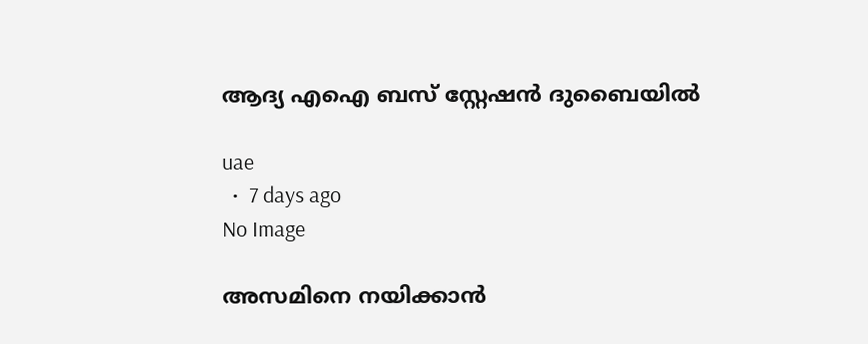ആദ്യ എഐ ബസ് സ്റ്റേഷൻ ദുബൈയിൽ

uae
  •  7 days ago
No Image

അസമിനെ നയിക്കാൻ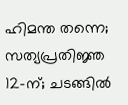ഹിമന്ത തന്നെ; സത്യപ്രതിജ്ഞ 12-ന്; ചടങ്ങിൽ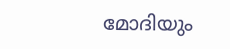മോദിയും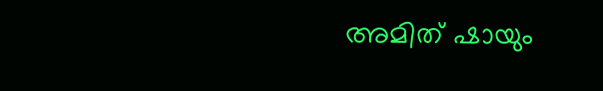അമിത് ഷായും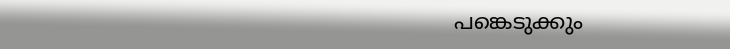പങ്കെടുക്കും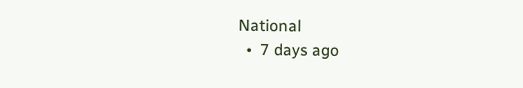National
  •  7 days ago